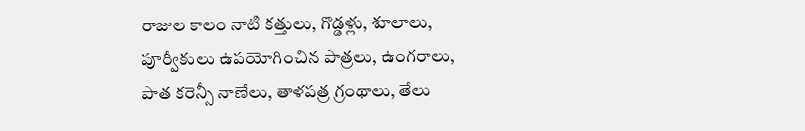రాజుల కాలం నాటి కత్తులు, గొడ్డళ్లు, శూలాలు, పూర్వీకులు ఉపయోగించిన పాత్రలు, ఉంగరాలు, పాత కరెన్సీ నాణేలు, తాళపత్ర గ్రంథాలు, తేలు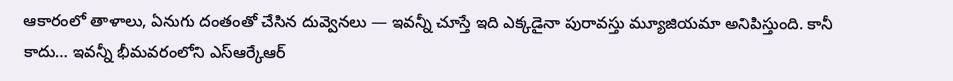ఆకారంలో తాళాలు, ఏనుగు దంతంతో చేసిన దువ్వెనలు — ఇవన్నీ చూస్తే ఇది ఎక్కడైనా పురావస్తు మ్యూజియమా అనిపిస్తుంది. కానీ కాదు… ఇవన్నీ భీమవరంలోని ఎస్ఆర్కేఆర్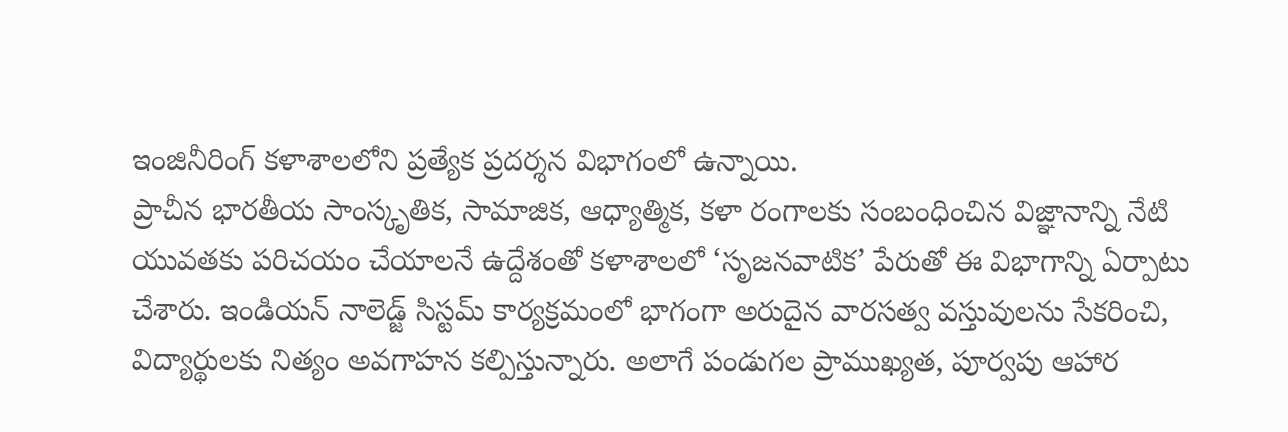ఇంజినీరింగ్ కళాశాలలోని ప్రత్యేక ప్రదర్శన విభాగంలో ఉన్నాయి.
ప్రాచీన భారతీయ సాంస్కృతిక, సామాజిక, ఆధ్యాత్మిక, కళా రంగాలకు సంబంధించిన విజ్ఞానాన్ని నేటి యువతకు పరిచయం చేయాలనే ఉద్దేశంతో కళాశాలలో ‘సృజనవాటిక’ పేరుతో ఈ విభాగాన్ని ఏర్పాటు చేశారు. ఇండియన్ నాలెడ్జ్ సిస్టమ్ కార్యక్రమంలో భాగంగా అరుదైన వారసత్వ వస్తువులను సేకరించి, విద్యార్థులకు నిత్యం అవగాహన కల్పిస్తున్నారు. అలాగే పండుగల ప్రాముఖ్యత, పూర్వపు ఆహార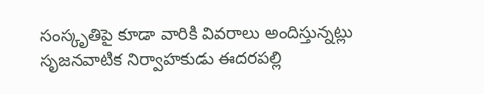సంస్కృతిపై కూడా వారికి వివరాలు అందిస్తున్నట్లు సృజనవాటిక నిర్వాహకుడు ఈదరపల్లి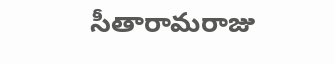సీతారామరాజు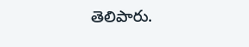తెలిపారు.